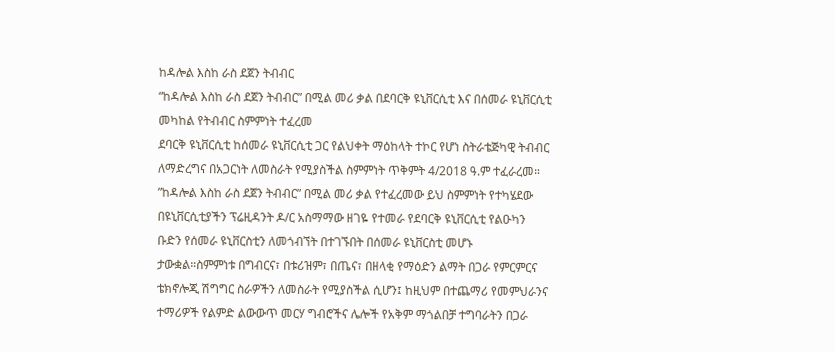ከዳሎል እስከ ራስ ደጀን ትብብር
“ከዳሎል እስከ ራስ ደጀን ትብብር” በሚል መሪ ቃል በደባርቅ ዩኒቨርሲቲ እና በሰመራ ዩኒቨርሲቲ መካከል የትብብር ስምምነት ተፈረመ
ደባርቅ ዩኒቨርሲቲ ከሰመራ ዩኒቨርሲቲ ጋር የልህቀት ማዕከላት ተኮር የሆነ ስትራቴጅካዊ ትብብር ለማድረግና በአጋርነት ለመስራት የሚያስችል ስምምነት ጥቅምት 4/2018 ዓ.ም ተፈራረመ።
”ከዳሎል እስከ ራስ ደጀን ትብብር” በሚል መሪ ቃል የተፈረመው ይህ ስምምነት የተካሄደው በዩኒቨርሲቲያችን ፕሬዚዳንት ዶ/ር አስማማው ዘገዬ የተመራ የደባርቅ ዩኒቨርሲቲ የልዑካን ቡድን የሰመራ ዩኒቨርስቲን ለመጎብኘት በተገኙበት በሰመራ ዩኒቨርስቲ መሆኑ ታውቋል።ስምምነቱ በግብርና፣ በቱሪዝም፣ በጤና፣ በዘላቂ የማዕድን ልማት በጋራ የምርምርና ቴክኖሎጂ ሽግግር ስራዎችን ለመስራት የሚያስችል ሲሆን፤ ከዚህም በተጨማሪ የመምህራንና ተማሪዎች የልምድ ልውውጥ መርሃ ግብሮችና ሌሎች የአቅም ማጎልበቻ ተግባራትን በጋራ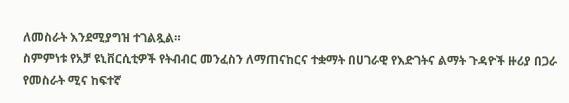ለመስራት እንደሚያግዝ ተገልጿል።
ስምምነቱ የአቻ ዩኒቨርሲቲዎች የትብብር መንፈስን ለማጠናከርና ተቋማት በሀገራዊ የእድገትና ልማት ጉዳዮች ዙሪያ በጋራ የመስራት ሚና ከፍተኛ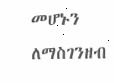መሆኑን ለማስገንዘብ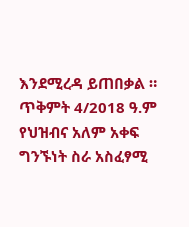እንደሚረዳ ይጠበቃል ።
ጥቅምት 4/2018 ዓ.ም
የህዝብና አለም አቀፍ ግንኙነት ስራ አስፈፃሚ